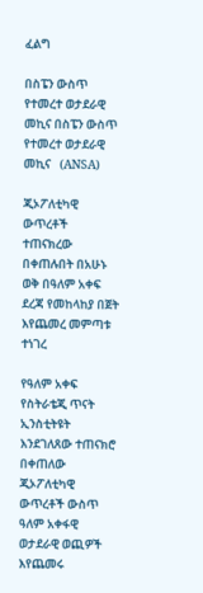ፈልግ

በስፔን ውስጥ የተመረተ ወታደራዊ መኪና በስፔን ውስጥ የተመረተ ወታደራዊ መኪና   (ANSA)

ጂኦፖለቲካዊ ውጥረቶች ተጠናክረው በቀጠሉበት በአሁኑ ወቅ በዓለም አቀፍ ደረጃ የመከላከያ በጀት እየጨመረ መምጣቱ ተነገረ

የዓለም አቀፍ የስትራቴጂ ጥናት ኢንስቲትዩት እንደገለጸው ተጠናክሮ በቀጠለው ጂኦፖለቲካዊ ውጥረቶች ውስጥ ዓለም አቀፋዊ ወታደራዊ ወጪዎች እየጨመሩ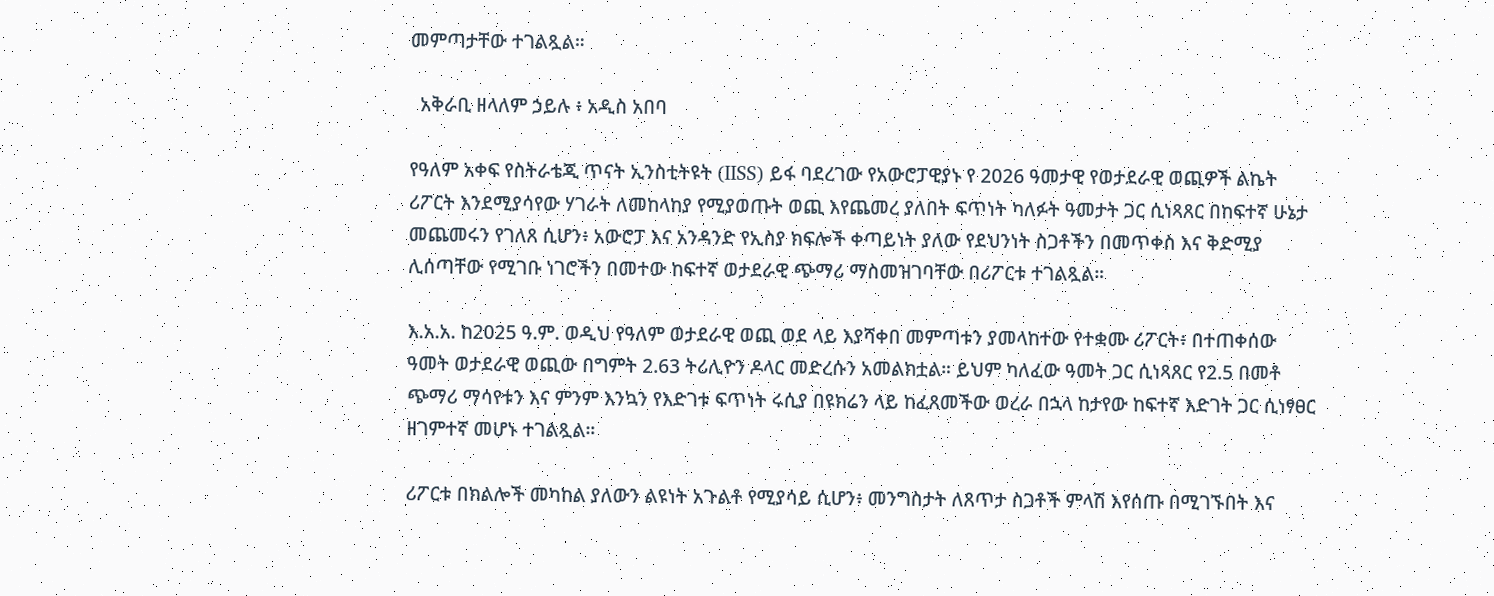መምጣታቸው ተገልጿል።

  አቅራቢ ዘላለም ኃይሉ ፥ አዲስ አበባ

የዓለም አቀፍ የስትራቴጂ ጥናት ኢንስቲትዩት (IISS) ይፋ ባደረገው የአውሮፓዊያኑ የ 2026 ዓመታዊ የወታደራዊ ወጪዎች ልኬት ሪፖርት እንደሚያሳየው ሃገራት ለመከላከያ የሚያወጡት ወጪ እየጨመረ ያለበት ፍጥነት ካለፉት ዓመታት ጋር ሲነጻጸር በከፍተኛ ሁኔታ መጨመሩን የገለጸ ሲሆን፥ አውሮፓ እና አንዳንድ የኢስያ ክፍሎች ቀጣይነት ያለው የደህንነት ስጋቶችን በመጥቀስ እና ቅድሚያ ሊሰጣቸው የሚገቡ ነገሮችን በመተው ከፍተኛ ወታደራዊ ጭማሪ ማስመዝገባቸው በሪፖርቱ ተገልጿል።

እ.አ.አ. ከ2025 ዓ.ም. ወዲህ የዓለም ወታደራዊ ወጪ ወደ ላይ እያሻቀበ መምጣቱን ያመላከተው የተቋሙ ሪፖርት፥ በተጠቀሰው ዓመት ወታደራዊ ወጪው በግምት 2.63 ትሪሊዮን ዶላር መድረሱን አመልክቷል። ይህም ካለፈው ዓመት ጋር ሲነጻጸር የ2.5 በመቶ ጭማሪ ማሳየቱን እና ምንም እንኳን የእድገቱ ፍጥነት ሩሲያ በዩክሬን ላይ ከፈጸመችው ወረራ በኋላ ከታየው ከፍተኛ እድገት ጋር ሲነፃፀር ዘገምተኛ መሆኑ ተገልጿል።

ሪፖርቱ በክልሎች መካከል ያለውን ልዩነት አጉልቶ የሚያሳይ ሲሆን፥ መንግስታት ለጸጥታ ስጋቶች ምላሽ እየሰጡ በሚገኙበት እና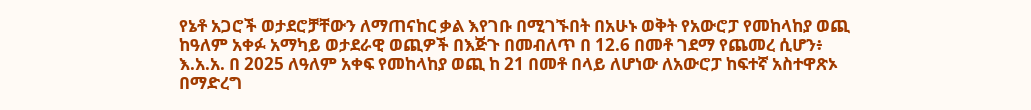የኔቶ አጋሮች ወታደሮቻቸውን ለማጠናከር ቃል እየገቡ በሚገኙበት በአሁኑ ወቅት የአውሮፓ የመከላከያ ወጪ ከዓለም አቀፉ አማካይ ወታደራዊ ወጪዎች በእጅጉ በመብለጥ በ 12.6 በመቶ ገደማ የጨመረ ሲሆን፥ እ.አ.አ. በ 2025 ለዓለም አቀፍ የመከላከያ ወጪ ከ 21 በመቶ በላይ ለሆነው ለአውሮፓ ከፍተኛ አስተዋጽኦ በማድረግ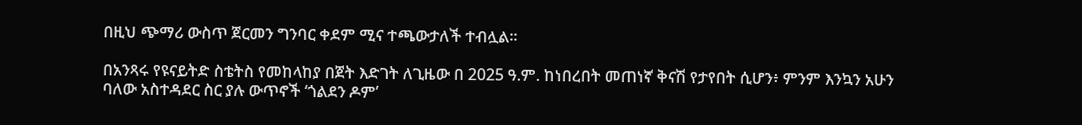በዚህ ጭማሪ ውስጥ ጀርመን ግንባር ቀደም ሚና ተጫውታለች ተብሏል።

በአንጻሩ የዩናይትድ ስቴትስ የመከላከያ በጀት እድገት ለጊዜው በ 2025 ዓ.ም. ከነበረበት መጠነኛ ቅናሽ የታየበት ሲሆን፥ ምንም እንኳን አሁን ባለው አስተዳደር ስር ያሉ ውጥኖች ‘ጎልደን ዶም’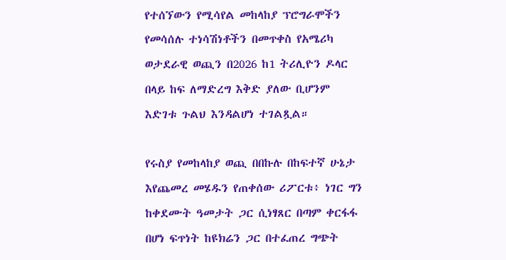የተሰኘውን የሚሳየል መከላከያ ፕሮግራሞችን የመሳሰሉ ተነሳሽነቶችን በመጥቀስ የአሜሪካ ወታደራዊ ወጪን በ2026 ከ1 ትሪሊዮን ዶላር በላይ ከፍ ለማድረግ እቅድ ያለው ቢሆንም እድገቱ ጉልህ እንዳልሆነ ተገልጿል።

የሩስያ የመከላከያ ወጪ በበኩሉ በከፍተኛ ሁኔታ እየጨመረ መሄዱን የጠቀሰው ሪፖርቱ፥ ነገር ግን ከቀደሙት ዓመታት ጋር ሲነፃጸር በጣም ቀርፋፋ በሆነ ፍጥነት ከዩክሬን ጋር በተፈጠረ ግጭት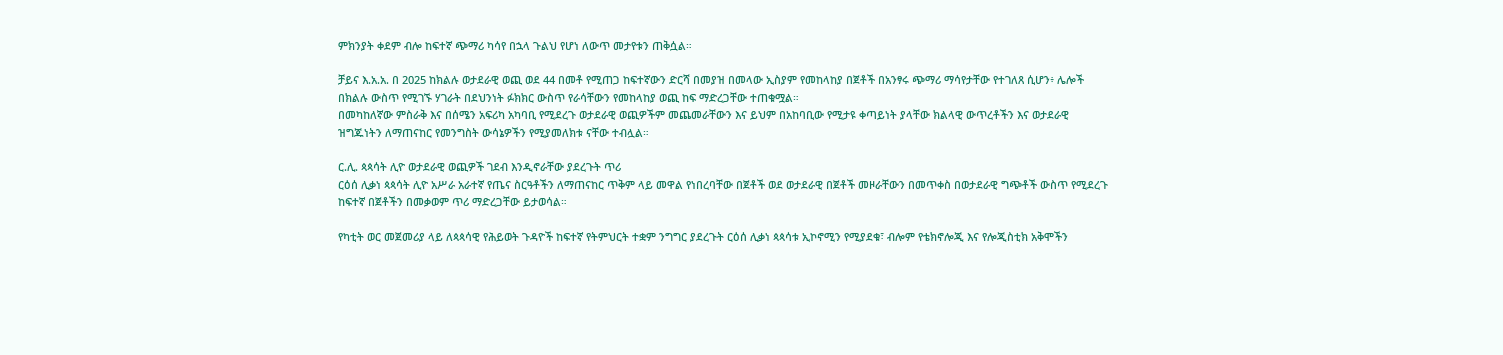ምክንያት ቀደም ብሎ ከፍተኛ ጭማሪ ካሳየ በኋላ ጉልህ የሆነ ለውጥ መታየቱን ጠቅሷል።

ቻይና እ.አ.አ. በ 2025 ከክልሉ ወታደራዊ ወጪ ወደ 44 በመቶ የሚጠጋ ከፍተኛውን ድርሻ በመያዝ በመላው ኢስያም የመከላከያ በጀቶች በአንፃሩ ጭማሪ ማሳየታቸው የተገለጸ ሲሆን፥ ሌሎች በክልሉ ውስጥ የሚገኙ ሃገራት በደህንነት ፉክክር ውስጥ የራሳቸውን የመከላከያ ወጪ ከፍ ማድረጋቸው ተጠቁሟል።
በመካከለኛው ምስራቅ እና በሰሜን አፍሪካ አካባቢ የሚደረጉ ወታደራዊ ወጪዎችም መጨመራቸውን እና ይህም በአከባቢው የሚታዩ ቀጣይነት ያላቸው ክልላዊ ውጥረቶችን እና ወታደራዊ ዝግጁነትን ለማጠናከር የመንግስት ውሳኔዎችን የሚያመለክቱ ናቸው ተብሏል።

ር.ሊ. ጳጳሳት ሊዮ ወታደራዊ ወጪዎች ገደብ እንዲኖራቸው ያደረጉት ጥሪ
ርዕሰ ሊቃነ ጳጳሳት ሊዮ አሥራ አራተኛ የጤና ስርዓቶችን ለማጠናከር ጥቅም ላይ መዋል የነበረባቸው በጀቶች ወደ ወታደራዊ በጀቶች መዞራቸውን በመጥቀስ በወታደራዊ ግጭቶች ውስጥ የሚደረጉ ከፍተኛ በጀቶችን በመቃወም ጥሪ ማድረጋቸው ይታወሳል።

የካቲት ወር መጀመሪያ ላይ ለጳጳሳዊ የሕይወት ጉዳዮች ከፍተኛ የትምህርት ተቋም ንግግር ያደረጉት ርዕሰ ሊቃነ ጳጳሳቱ ኢኮኖሚን የሚያደቁ፣ ብሎም የቴክኖሎጂ እና የሎጂስቲክ አቅሞችን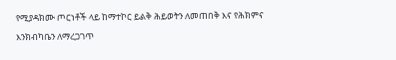የሚያዳክሙ ጦርነቶች ላይ ከማተኮር ይልቅ ሕይወትን ለመጠበቅ እና የሕክምና እንክብካቤን ለማረጋገጥ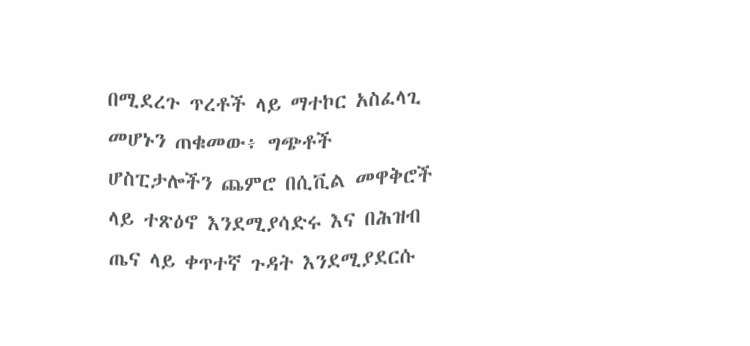በሚደረጉ ጥረቶች ላይ ማተኮር አስፈላጊ መሆኑን ጠቁመው፥ ግጭቶች ሆስፒታሎችን ጨምሮ በሲቪል መዋቅሮች ላይ ተጽዕኖ እንደሚያሳድሩ እና በሕዝብ ጤና ላይ ቀጥተኛ ጉዳት እንደሚያደርሱ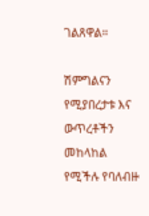ገልጸዋል።

ሽምግልናን የሚያበረታቱ እና ውጥረቶችን መከላከል የሚችሉ የባለብዙ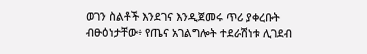ወገን ስልቶች እንደገና እንዲጀመሩ ጥሪ ያቀረቡት ብፁዕነታቸው፥ የጤና አገልግሎት ተደራሽነቱ ሊገደብ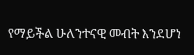የማይችል ሁለንተናዊ መብት እንደሆነ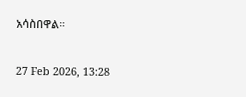አሳስበዋል።

27 Feb 2026, 13:28